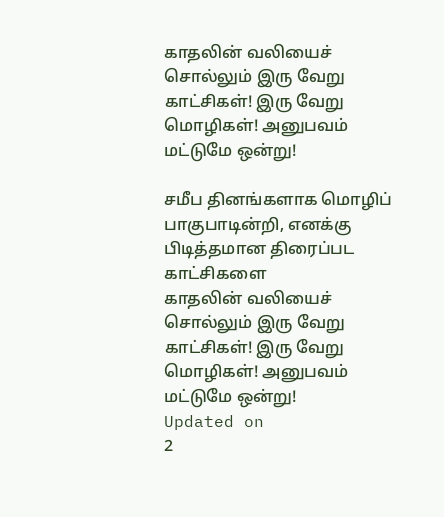காதலின் வலியைச் சொல்லும் இரு வேறு காட்சிகள்! இரு வேறு மொழிகள்! அனுபவம் மட்டுமே ஒன்று!

சமீப தினங்களாக மொழிப் பாகுபாடின்றி, எனக்கு பிடித்தமான திரைப்பட காட்சிகளை
காதலின் வலியைச் சொல்லும் இரு வேறு காட்சிகள்! இரு வேறு மொழிகள்! அனுபவம் மட்டுமே ஒன்று!
Updated on
2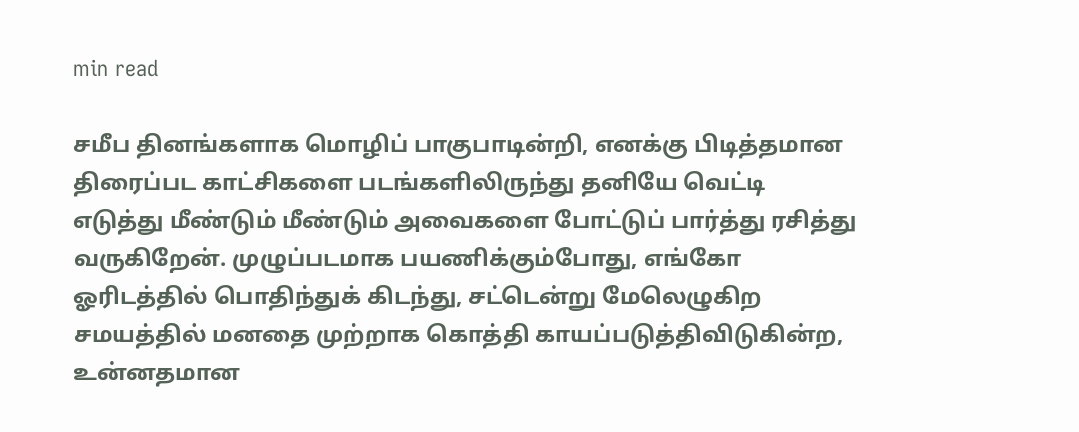min read

சமீப தினங்களாக மொழிப் பாகுபாடின்றி, எனக்கு பிடித்தமான திரைப்பட காட்சிகளை படங்களிலிருந்து தனியே வெட்டி எடுத்து மீண்டும் மீண்டும் அவைகளை போட்டுப் பார்த்து ரசித்து வருகிறேன். முழுப்படமாக பயணிக்கும்போது, எங்கோ ஓரிடத்தில் பொதிந்துக் கிடந்து, சட்டென்று மேலெழுகிற சமயத்தில் மனதை முற்றாக கொத்தி காயப்படுத்திவிடுகின்ற, உன்னதமான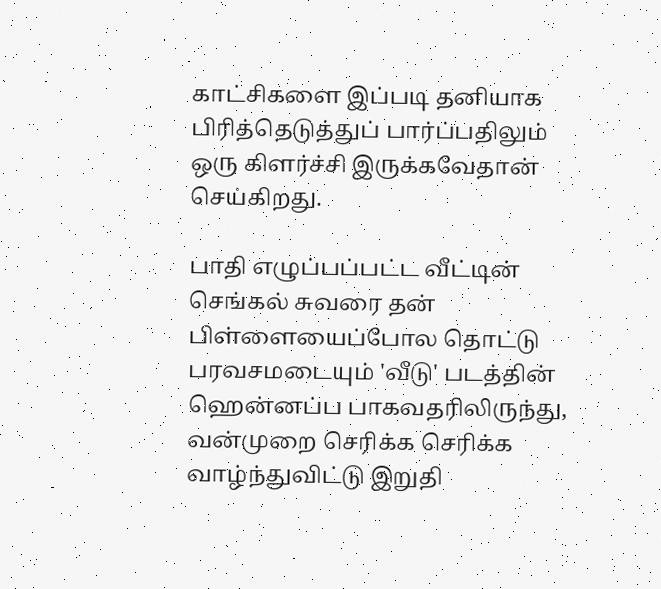காட்சிகளை இப்படி தனியாக பிரித்தெடுத்துப் பார்ப்பதிலும் ஒரு கிளர்ச்சி இருக்கவேதான் செய்கிறது.

பாதி எழுப்பப்பட்ட வீட்டின் செங்கல் சுவரை தன் பிள்ளையைப்போல தொட்டு பரவசமடையும் 'வீடு' படத்தின் ஹென்னப்ப பாகவதரிலிருந்து, வன்முறை செரிக்க செரிக்க வாழ்ந்துவிட்டு இறுதி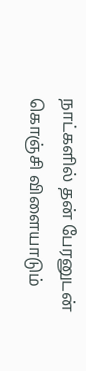நாட்களில் தன் பேரனுடன் கொஞ்சி விளையாடும்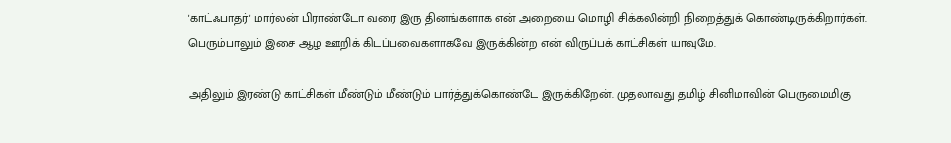'காட்ஃபாதர்' மார்லன் பிராண்டோ வரை இரு தினங்களாக என் அறையை மொழி சிக்கலின்றி நிறைத்துக் கொண்டிருக்கிறார்கள். பெரும்பாலும் இசை ஆழ ஊறிக் கிடப்பவைகளாகவே இருக்கின்ற என் விருப்பக் காட்சிகள் யாவுமே.

அதிலும் இரண்டு காட்சிகள் மீண்டும் மீண்டும் பார்த்துக்கொண்டே இருக்கிறேன். முதலாவது தமிழ் சினிமாவின் பெருமைமிகு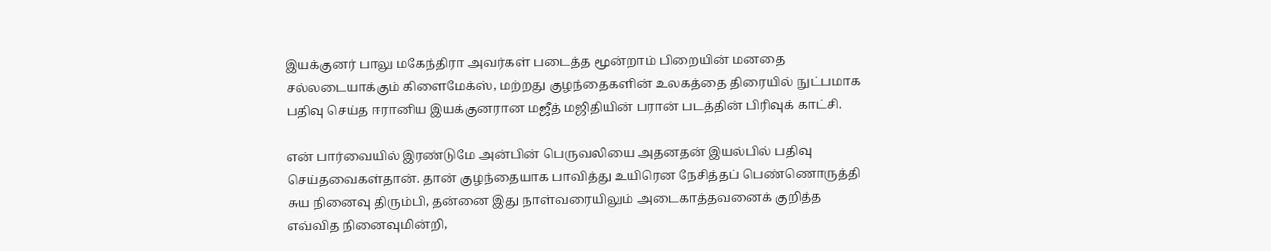இயக்குனர் பாலு மகேந்திரா அவர்கள் படைத்த மூன்றாம் பிறையின் மனதை சல்லடையாக்கும் கிளைமேக்ஸ், மற்றது குழந்தைகளின் உலகத்தை திரையில் நுட்பமாக பதிவு செய்த ஈரானிய இயக்குனரான மஜீத் மஜிதியின் பரான் படத்தின் பிரிவுக் காட்சி.

என் பார்வையில் இரண்டுமே அன்பின் பெருவலியை அதனதன் இயல்பில் பதிவு செய்தவைகள்தான். தான் குழந்தையாக பாவித்து உயிரென நேசித்தப் பெண்ணொருத்தி சுய நினைவு திரும்பி, தன்னை இது நாள்வரையிலும் அடைகாத்தவனைக் குறித்த எவ்வித நினைவுமின்றி,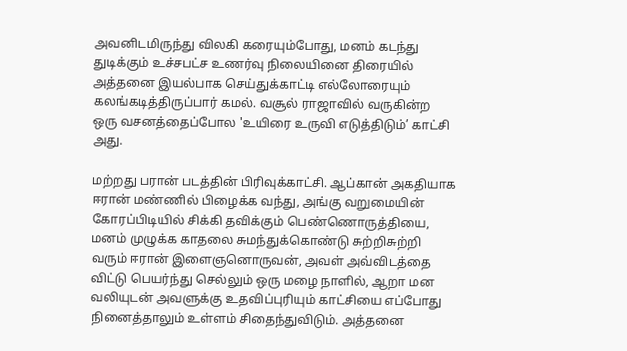அவனிடமிருந்து விலகி கரையும்போது, மனம் கடந்து துடிக்கும் உச்சபட்ச உணர்வு நிலையினை திரையில் அத்தனை இயல்பாக செய்துக்காட்டி எல்லோரையும் கலங்கடித்திருப்பார் கமல். வசூல் ராஜாவில் வருகின்ற ஒரு வசனத்தைப்போல 'உயிரை உருவி எடுத்திடும்’ காட்சி அது.

மற்றது பரான் படத்தின் பிரிவுக்காட்சி. ஆப்கான் அகதியாக ஈரான் மண்ணில் பிழைக்க வந்து, அங்கு வறுமையின் கோரப்பிடியில் சிக்கி தவிக்கும் பெண்ணொருத்தியை, மனம் முழுக்க காதலை சுமந்துக்கொண்டு சுற்றிசுற்றி வரும் ஈரான் இளைஞனொருவன், அவள் அவ்விடத்தை விட்டு பெயர்ந்து செல்லும் ஒரு மழை நாளில், ஆறா மன வலியுடன் அவளுக்கு உதவிப்புரியும் காட்சியை எப்போது நினைத்தாலும் உள்ளம் சிதைந்துவிடும். அத்தனை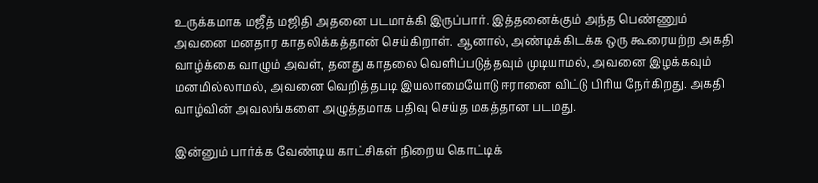உருக்கமாக மஜீத் மஜிதி அதனை படமாக்கி இருப்பார். இத்தனைக்கும் அந்த பெண்ணும் அவனை மனதார காதலிக்கத்தான் செய்கிறாள். ஆனால், அண்டிக்கிடக்க ஒரு கூரையற்ற அகதி வாழ்க்கை வாழும் அவள், தனது காதலை வெளிப்படுத்தவும் முடியாமல், அவனை இழக்கவும் மனமில்லாமல், அவனை வெறித்தபடி இயலாமையோடு ஈரானை விட்டு பிரிய நேர்கிறது. அகதி வாழ்வின் அவலங்களை அழுத்தமாக பதிவு செய்த மகத்தான படமது.

இன்னும் பார்க்க வேண்டிய காட்சிகள் நிறைய கொட்டிக்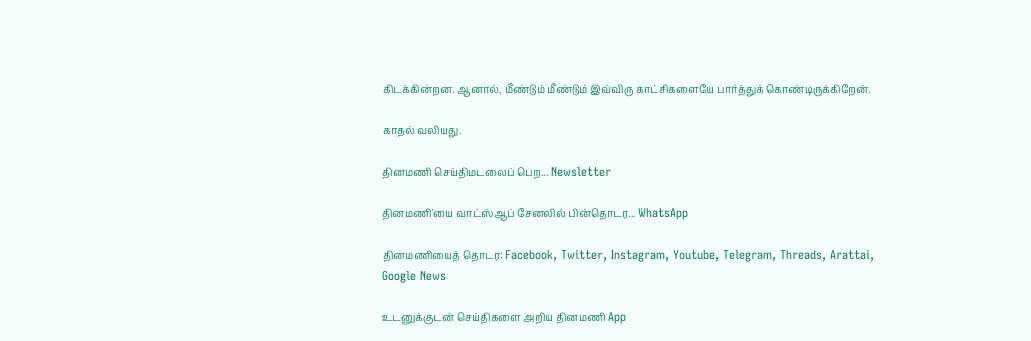கிடக்கின்றன. ஆனால், மீண்டும் மீண்டும் இவ்விரு காட்சிகளையே பார்த்துக் கொண்டிருக்கிறேன்.

காதல் வலியது.

தினமணி செய்திமடலைப் பெற... Newsletter

தினமணி'யை வாட்ஸ்ஆப் சேனலில் பின்தொடர... WhatsApp

தினமணியைத் தொடர: Facebook, Twitter, Instagram, Youtube, Telegram, Threads, Arattai, Google News

உடனுக்குடன் செய்திகளை அறிய தினமணி App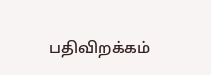பதிவிறக்கம்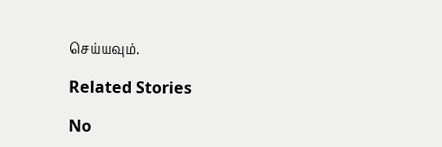செய்யவும்.

Related Stories

No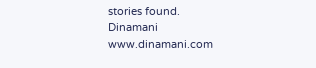stories found.
Dinamani
www.dinamani.com